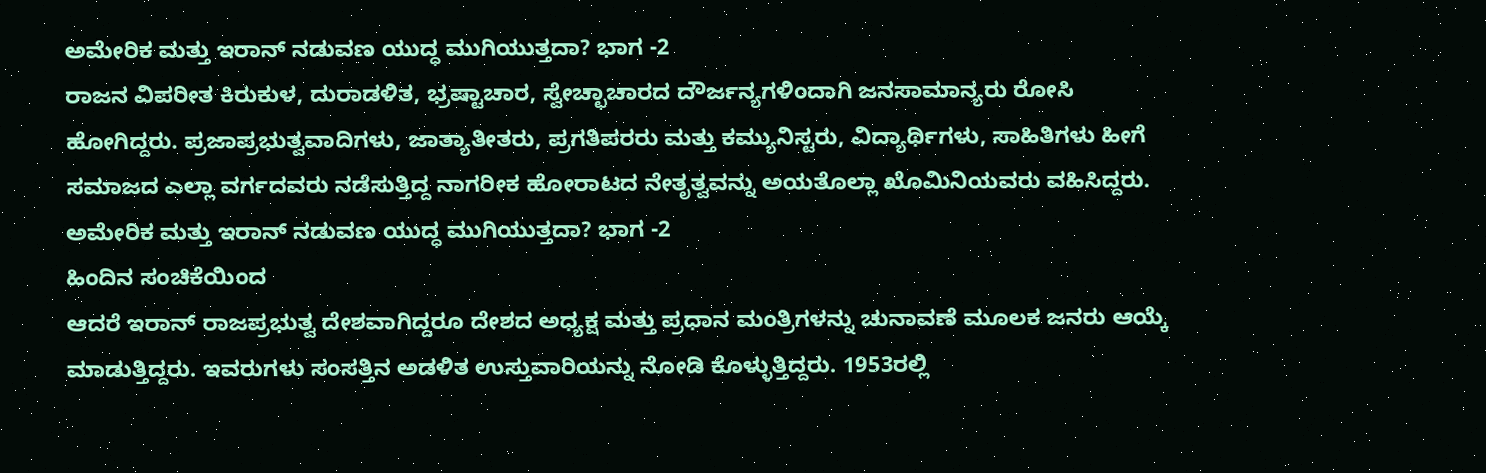ಅಮೇರಿಕ ಮತ್ತು ಇರಾನ್ ನಡುವಣ ಯುದ್ಧ ಮುಗಿಯುತ್ತದಾ? ಭಾಗ -2
ರಾಜನ ವಿಪರೀತ ಕಿರುಕುಳ, ದುರಾಡಳಿತ, ಭ್ರಷ್ಟಾಚಾರ, ಸ್ವೇಚ್ಛಾಚಾರದ ದೌರ್ಜನ್ಯಗಳಿಂದಾಗಿ ಜನಸಾಮಾನ್ಯರು ರೋಸಿ ಹೋಗಿದ್ದರು. ಪ್ರಜಾಪ್ರಭುತ್ವವಾದಿಗಳು, ಜಾತ್ಯಾತೀತರು, ಪ್ರಗತಿಪರರು ಮತ್ತು ಕಮ್ಯುನಿಸ್ಟರು, ವಿದ್ಯಾರ್ಥಿಗಳು, ಸಾಹಿತಿಗಳು ಹೀಗೆ ಸಮಾಜದ ಎಲ್ಲಾ ವರ್ಗದವರು ನಡೆಸುತ್ತಿದ್ದ ನಾಗರೀಕ ಹೋರಾಟದ ನೇತೃತ್ವವನ್ನು ಅಯತೊಲ್ಲಾ ಖೊಮಿನಿಯವರು ವಹಿಸಿದ್ದರು.
ಅಮೇರಿಕ ಮತ್ತು ಇರಾನ್ ನಡುವಣ ಯುದ್ಧ ಮುಗಿಯುತ್ತದಾ? ಭಾಗ -2
ಹಿಂದಿನ ಸಂಚಿಕೆಯಿಂದ
ಆದರೆ ಇರಾನ್ ರಾಜಪ್ರಭುತ್ವ ದೇಶವಾಗಿದ್ದರೂ ದೇಶದ ಅಧ್ಯಕ್ಷ ಮತ್ತು ಪ್ರಧಾನ ಮಂತ್ರಿಗಳನ್ನು ಚುನಾವಣೆ ಮೂಲಕ ಜನರು ಆಯ್ಕೆ ಮಾಡುತ್ತಿದ್ದರು. ಇವರುಗಳು ಸಂಸತ್ತಿನ ಅಡಳಿತ ಉಸ್ತುವಾರಿಯನ್ನು ನೋಡಿ ಕೊಳ್ಳುತ್ತಿದ್ದರು. 1953ರಲ್ಲಿ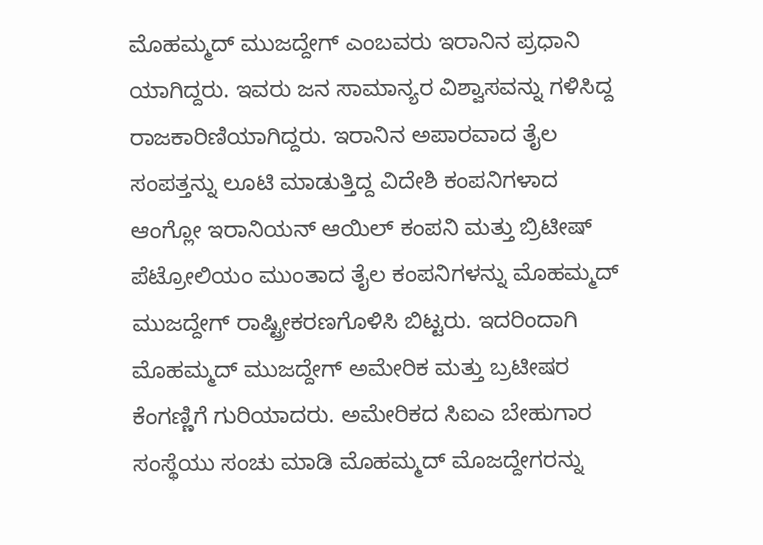ಮೊಹಮ್ಮದ್ ಮುಜದ್ದೇಗ್ ಎಂಬವರು ಇರಾನಿನ ಪ್ರಧಾನಿ ಯಾಗಿದ್ದರು. ಇವರು ಜನ ಸಾಮಾನ್ಯರ ವಿಶ್ವಾಸವನ್ನು ಗಳಿಸಿದ್ದ ರಾಜಕಾರಿಣಿಯಾಗಿದ್ದರು. ಇರಾನಿನ ಅಪಾರವಾದ ತೈಲ ಸಂಪತ್ತನ್ನು ಲೂಟಿ ಮಾಡುತ್ತಿದ್ದ ವಿದೇಶಿ ಕಂಪನಿಗಳಾದ ಆಂಗ್ಲೋ ಇರಾನಿಯನ್ ಆಯಿಲ್ ಕಂಪನಿ ಮತ್ತು ಬ್ರಿಟೀಷ್ ಪೆಟ್ರೋಲಿಯಂ ಮುಂತಾದ ತೈಲ ಕಂಪನಿಗಳನ್ನು ಮೊಹಮ್ಮದ್ ಮುಜದ್ದೇಗ್ ರಾಷ್ಟ್ರೀಕರಣಗೊಳಿಸಿ ಬಿಟ್ಟರು. ಇದರಿಂದಾಗಿ ಮೊಹಮ್ಮದ್ ಮುಜದ್ದೇಗ್ ಅಮೇರಿಕ ಮತ್ತು ಬ್ರಟೀಷರ ಕೆಂಗಣ್ಣಿಗೆ ಗುರಿಯಾದರು. ಅಮೇರಿಕದ ಸಿಐಎ ಬೇಹುಗಾರ ಸಂಸ್ಥೆಯು ಸಂಚು ಮಾಡಿ ಮೊಹಮ್ಮದ್ ಮೊಜದ್ದೇಗರನ್ನು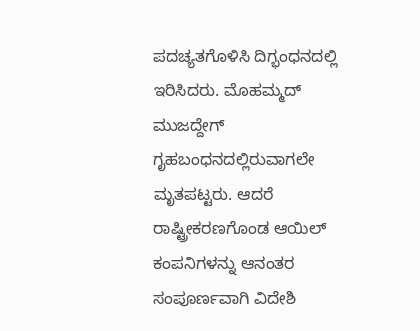ಪದಚ್ಯತಗೊಳಿಸಿ ದಿಗ್ಭಂಧನದಲ್ಲಿ ಇರಿಸಿದರು. ಮೊಹಮ್ಮದ್ ಮುಜದ್ದೇಗ್ ಗೃಹಬಂಧನದಲ್ಲಿರುವಾಗಲೇ ಮೃತಪಟ್ಟರು. ಆದರೆ ರಾಷ್ಟ್ರೀಕರಣಗೊಂಡ ಆಯಿಲ್ ಕಂಪನಿಗಳನ್ನು ಆನಂತರ ಸಂಪೂರ್ಣವಾಗಿ ವಿದೇಶಿ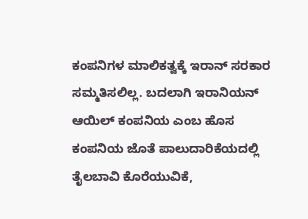ಕಂಪನಿಗಳ ಮಾಲಿಕತ್ವಕ್ಕೆ ಇರಾನ್ ಸರಕಾರ ಸಮ್ಮತಿಸಲಿಲ್ಲ. ಬದಲಾಗಿ ಇರಾನಿಯನ್ ಆಯಿಲ್ ಕಂಪನಿಯ ಎಂಬ ಹೊಸ ಕಂಪನಿಯ ಜೊತೆ ಪಾಲುದಾರಿಕೆಯದಲ್ಲಿ ತೈಲಬಾವಿ ಕೊರೆಯುವಿಕೆ,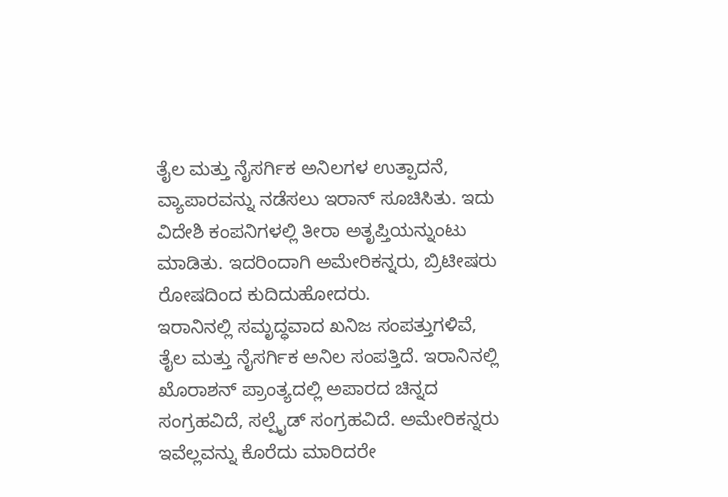ತೈಲ ಮತ್ತು ನೈಸರ್ಗಿಕ ಅನಿಲಗಳ ಉತ್ಪಾದನೆ, ವ್ಯಾಪಾರವನ್ನು ನಡೆಸಲು ಇರಾನ್ ಸೂಚಿಸಿತು. ಇದು ವಿದೇಶಿ ಕಂಪನಿಗಳಲ್ಲಿ ತೀರಾ ಅತೃಪ್ತಿಯನ್ನುಂಟು ಮಾಡಿತು. ಇದರಿಂದಾಗಿ ಅಮೇರಿಕನ್ನರು, ಬ್ರಿಟೀಷರು ರೋಷದಿಂದ ಕುದಿದುಹೋದರು.
ಇರಾನಿನಲ್ಲಿ ಸಮೃದ್ಧವಾದ ಖನಿಜ ಸಂಪತ್ತುಗಳಿವೆ, ತೈಲ ಮತ್ತು ನೈಸರ್ಗಿಕ ಅನಿಲ ಸಂಪತ್ತಿದೆ. ಇರಾನಿನಲ್ಲಿ ಖೊರಾಶನ್ ಪ್ರಾಂತ್ಯದಲ್ಲಿ ಅಪಾರದ ಚಿನ್ನದ ಸಂಗ್ರಹವಿದೆ, ಸಲ್ಪೈಡ್ ಸಂಗ್ರಹವಿದೆ. ಅಮೇರಿಕನ್ನರು ಇವೆಲ್ಲವನ್ನು ಕೊರೆದು ಮಾರಿದರೇ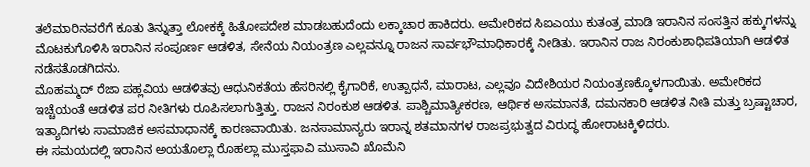ತಲೆಮಾರಿನವರೆಗೆ ಕೂತು ತಿನ್ನುತ್ತಾ ಲೋಕಕ್ಕೆ ಹಿತೋಪದೇಶ ಮಾಡಬಹುದೆಂದು ಲಕ್ಕಾಚಾರ ಹಾಕಿದರು. ಅಮೇರಿಕದ ಸಿಐಎಯು ಕುತಂತ್ರ ಮಾಡಿ ಇರಾನಿನ ಸಂಸತ್ತಿನ ಹಕ್ಕುಗಳನ್ನು ಮೊಟಕುಗೊಳಿಸಿ ಇರಾನಿನ ಸಂಪೂರ್ಣ ಆಡಳಿತ, ಸೇನೆಯ ನಿಯಂತ್ರಣ ಎಲ್ಲವನ್ನೂ ರಾಜನ ಸಾರ್ವಭೌಮಾಧಿಕಾರಕ್ಕೆ ನೀಡಿತು. ಇರಾನಿನ ರಾಜ ನಿರಂಕುಶಾಧಿಪತಿಯಾಗಿ ಆಡಳಿತ ನಡೆಸತೊಡಗಿದನು.
ಮೊಹಮ್ಮದ್ ರೆಜಾ ಪಹ್ಲವಿಯ ಆಡಳಿತವು ಆಧುನಿಕತೆಯ ಹೆಸರಿನಲ್ಲಿ ಕೈಗಾರಿಕೆ, ಉತ್ಪಾಧನೆ, ಮಾರಾಟ, ಎಲ್ಲವೂ ವಿದೇಶಿಯರ ನಿಯಂತ್ರಣಕ್ಕೊಳಗಾಯಿತು. ಅಮೇರಿಕದ ಇಚ್ಚೆಯಂತೆ ಆಡಳಿತ ಪರ ನೀತಿಗಳು ರೂಪಿಸಲಾಗುತ್ತಿತ್ತು. ರಾಜನ ನಿರಂಕುಶ ಆಡಳಿತ. ಪಾಶ್ಚಿಮಾತ್ಯೀಕರಣ, ಆರ್ಥಿಕ ಅಸಮಾನತೆ, ದಮನಕಾರಿ ಆಡಳಿತ ನೀತಿ ಮತ್ತು ಬ್ರಷ್ಟಾಚಾರ, ಇತ್ಯಾದಿಗಳು ಸಾಮಾಜಿಕ ಅಸಮಾಧಾನಕ್ಕೆ ಕಾರಣವಾಯಿತು. ಜನಸಾಮಾನ್ಯರು ಇರಾನ್ನ ಶತಮಾನಗಳ ರಾಜಪ್ರಭುತ್ವದ ವಿರುದ್ಧ ಹೋರಾಟಕ್ಕಿಳಿದರು.
ಈ ಸಮಯದಲ್ಲಿ ಇರಾನಿನ ಅಯತೊಲ್ಲಾ ರೊಹಲ್ಲಾ ಮುಸ್ತಫಾವಿ ಮುಸಾವಿ ಖೊಮೆನಿ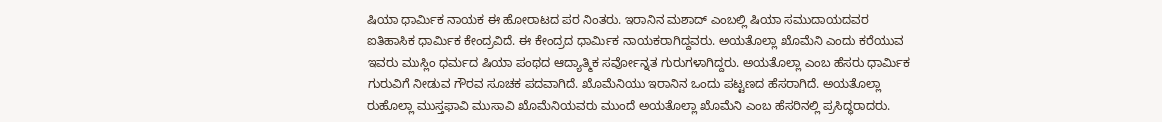ಷಿಯಾ ಧಾರ್ಮಿಕ ನಾಯಕ ಈ ಹೋರಾಟದ ಪರ ನಿಂತರು. ಇರಾನಿನ ಮಶಾದ್ ಎಂಬಲ್ಲಿ ಷಿಯಾ ಸಮುದಾಯದವರ ಐತಿಹಾಸಿಕ ಧಾರ್ಮಿಕ ಕೇಂದ್ರವಿದೆ. ಈ ಕೇಂದ್ರದ ಧಾರ್ಮಿಕ ನಾಯಕರಾಗಿದ್ದವರು. ಅಯತೊಲ್ಲಾ ಖೊಮೆನಿ ಎಂದು ಕರೆಯುವ ಇವರು ಮುಸ್ಲಿಂ ಧರ್ಮದ ಷಿಯಾ ಪಂಥದ ಆದ್ಯಾತ್ಮಿಕ ಸರ್ವೋನ್ನತ ಗುರುಗಳಾಗಿದ್ದರು. ಅಯತೊಲ್ಲಾ ಎಂಬ ಹೆಸರು ಧಾರ್ಮಿಕ ಗುರುವಿಗೆ ನೀಡುವ ಗೌರವ ಸೂಚಕ ಪದವಾಗಿದೆ. ಖೊಮೆನಿಯು ಇರಾನಿನ ಒಂದು ಪಟ್ಟಣದ ಹೆಸರಾಗಿದೆ. ಅಯತೊಲ್ಲಾ ರುಹೊಲ್ಲಾ ಮುಸ್ತಫಾವಿ ಮುಸಾವಿ ಖೊಮೆನಿಯವರು ಮುಂದೆ ಅಯತೊಲ್ಲಾ ಖೊಮೆನಿ ಎಂಬ ಹೆಸರಿನಲ್ಲಿ ಪ್ರಸಿದ್ಧರಾದರು.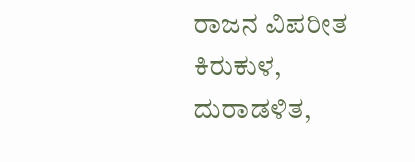ರಾಜನ ವಿಪರೀತ ಕಿರುಕುಳ, ದುರಾಡಳಿತ,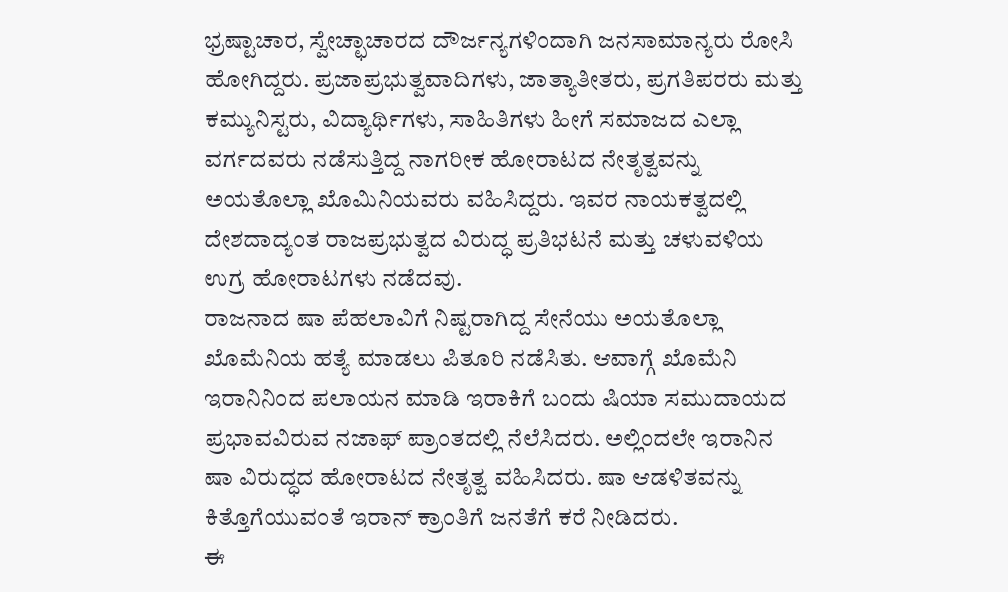ಭ್ರಷ್ಟಾಚಾರ, ಸ್ವೇಚ್ಛಾಚಾರದ ದೌರ್ಜನ್ಯಗಳಿಂದಾಗಿ ಜನಸಾಮಾನ್ಯರು ರೋಸಿ ಹೋಗಿದ್ದರು. ಪ್ರಜಾಪ್ರಭುತ್ವವಾದಿಗಳು, ಜಾತ್ಯಾತೀತರು, ಪ್ರಗತಿಪರರು ಮತ್ತು ಕಮ್ಯುನಿಸ್ಟರು, ವಿದ್ಯಾರ್ಥಿಗಳು, ಸಾಹಿತಿಗಳು ಹೀಗೆ ಸಮಾಜದ ಎಲ್ಲಾ ವರ್ಗದವರು ನಡೆಸುತ್ತಿದ್ದ ನಾಗರೀಕ ಹೋರಾಟದ ನೇತೃತ್ವವನ್ನು ಅಯತೊಲ್ಲಾ ಖೊಮಿನಿಯವರು ವಹಿಸಿದ್ದರು. ಇವರ ನಾಯಕತ್ವದಲ್ಲಿ ದೇಶದಾದ್ಯಂತ ರಾಜಪ್ರಭುತ್ವದ ವಿರುದ್ಧ ಪ್ರತಿಭಟನೆ ಮತ್ತು ಚಳುವಳಿಯ ಉಗ್ರ ಹೋರಾಟಗಳು ನಡೆದವು.
ರಾಜನಾದ ಷಾ ಪೆಹಲಾವಿಗೆ ನಿಷ್ಟರಾಗಿದ್ದ ಸೇನೆಯು ಅಯತೊಲ್ಲಾ ಖೊಮೆನಿಯ ಹತ್ಯೆ ಮಾಡಲು ಪಿತೂರಿ ನಡೆಸಿತು. ಆವಾಗ್ಗೆ ಖೊಮೆನಿ ಇರಾನಿನಿಂದ ಪಲಾಯನ ಮಾಡಿ ಇರಾಕಿಗೆ ಬಂದು ಷಿಯಾ ಸಮುದಾಯದ ಪ್ರಭಾವವಿರುವ ನಜಾಫ್ ಪ್ರಾಂತದಲ್ಲಿ ನೆಲೆಸಿದರು. ಅಲ್ಲಿಂದಲೇ ಇರಾನಿನ ಷಾ ವಿರುದ್ಧದ ಹೋರಾಟದ ನೇತೃತ್ವ ವಹಿಸಿದರು. ಷಾ ಆಡಳಿತವನ್ನು ಕಿತ್ತೊಗೆಯುವಂತೆ ಇರಾನ್ ಕ್ರಾಂತಿಗೆ ಜನತೆಗೆ ಕರೆ ನೀಡಿದರು.
ಈ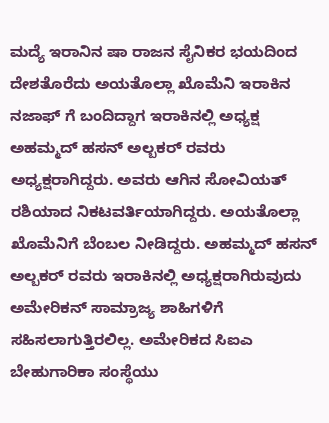ಮದ್ಯೆ ಇರಾನಿನ ಷಾ ರಾಜನ ಸೈನಿಕರ ಭಯದಿಂದ ದೇಶತೊರೆದು ಅಯತೊಲ್ಲಾ ಖೊಮೆನಿ ಇರಾಕಿನ ನಜಾಫ್ ಗೆ ಬಂದಿದ್ದಾಗ ಇರಾಕಿನಲ್ಲಿ ಅಧ್ಯಕ್ಷ ಅಹಮ್ಮದ್ ಹಸನ್ ಅಲ್ಬಕರ್ ರವರು ಅಧ್ಯಕ್ಷರಾಗಿದ್ದರು. ಅವರು ಆಗಿನ ಸೋವಿಯತ್ ರಶಿಯಾದ ನಿಕಟವರ್ತಿಯಾಗಿದ್ದರು. ಅಯತೊಲ್ಲಾ ಖೊಮೆನಿಗೆ ಬೆಂಬಲ ನೀಡಿದ್ದರು. ಅಹಮ್ಮದ್ ಹಸನ್ ಅಲ್ಬಕರ್ ರವರು ಇರಾಕಿನಲ್ಲಿ ಅಧ್ಯಕ್ಷರಾಗಿರುವುದು ಅಮೇರಿಕನ್ ಸಾಮ್ರಾಜ್ಯ ಶಾಹಿಗಳಿಗೆ ಸಹಿಸಲಾಗುತ್ತಿರಲಿಲ್ಲ. ಅಮೇರಿಕದ ಸಿಐಎ ಬೇಹುಗಾರಿಕಾ ಸಂಸ್ಥೆಯು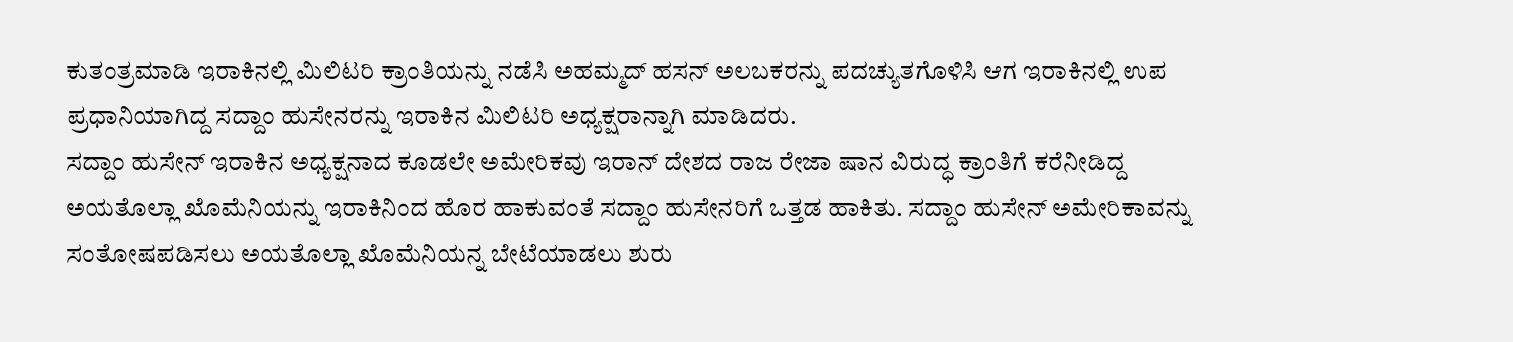ಕುತಂತ್ರಮಾಡಿ ಇರಾಕಿನಲ್ಲಿ ಮಿಲಿಟರಿ ಕ್ರಾಂತಿಯನ್ನು ನಡೆಸಿ ಅಹಮ್ಮದ್ ಹಸನ್ ಅಲಬಕರನ್ನು ಪದಚ್ಯುತಗೊಳಿಸಿ ಆಗ ಇರಾಕಿನಲ್ಲಿ ಉಪ ಪ್ರಧಾನಿಯಾಗಿದ್ದ ಸದ್ದಾಂ ಹುಸೇನರನ್ನು ಇರಾಕಿನ ಮಿಲಿಟರಿ ಅಧ್ಯಕ್ಷರಾನ್ನಾಗಿ ಮಾಡಿದರು.
ಸದ್ದಾಂ ಹುಸೇನ್ ಇರಾಕಿನ ಅಧ್ಯಕ್ಷನಾದ ಕೂಡಲೇ ಅಮೇರಿಕವು ಇರಾನ್ ದೇಶದ ರಾಜ ರೇಜಾ ಷಾನ ವಿರುದ್ಧ ಕ್ರಾಂತಿಗೆ ಕರೆನೀಡಿದ್ದ ಅಯತೊಲ್ಲಾ ಖೊಮೆನಿಯನ್ನು ಇರಾಕಿನಿಂದ ಹೊರ ಹಾಕುವಂತೆ ಸದ್ದಾಂ ಹುಸೇನರಿಗೆ ಒತ್ತಡ ಹಾಕಿತು. ಸದ್ದಾಂ ಹುಸೇನ್ ಅಮೇರಿಕಾವನ್ನು ಸಂತೋಷಪಡಿಸಲು ಅಯತೊಲ್ಲಾ ಖೊಮೆನಿಯನ್ನ ಬೇಟೆಯಾಡಲು ಶುರು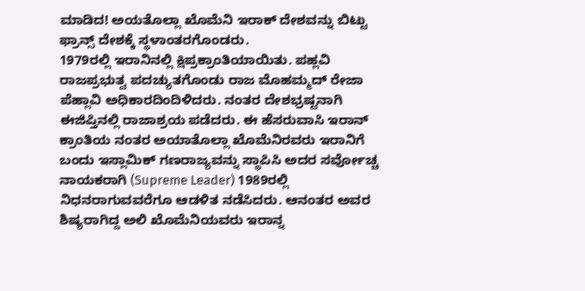ಮಾಡಿದ! ಅಯತೊಲ್ಲಾ ಖೊಮೆನಿ ಇರಾಕ್ ದೇಶವನ್ನು ಬಿಟ್ಟು ಫ್ರಾನ್ಸ್ ದೇಶಕ್ಕೆ ಸ್ಥಳಾಂತರಗೊಂಡರು.
1979ರಲ್ಲಿ ಇರಾನಿನಲ್ಲಿ ಕ್ಷಿಪ್ರಕ್ರಾಂತಿಯಾಯಿತು. ಪಹ್ಲವಿ ರಾಜಪ್ರಭುತ್ವ ಪದಚ್ಯುತಗೊಂಡು ರಾಜ ಮೊಹಮ್ಮದ್ ರೇಜಾ ಪೆಹ್ಲಾವಿ ಅಧಿಕಾರದಿಂದಿಳಿದರು. ನಂತರ ದೇಶಭ್ರಷ್ಟನಾಗಿ ಈಜಿಪ್ತಿನಲ್ಲಿ ರಾಜಾಶ್ರಯ ಪಡೆದರು. ಈ ಹೆಸರುವಾಸಿ ಇರಾನ್ ಕ್ರಾಂತಿಯ ನಂತರ ಅಯಾತೊಲ್ಲಾ ಖೊಮೆನಿರವರು ಇರಾನಿಗೆ ಬಂದು ಇಸ್ಲಾಮಿಕ್ ಗಣರಾಜ್ಯವನ್ನು ಸ್ಥಾಪಿಸಿ ಅದರ ಸರ್ವೋಚ್ಚ ನಾಯಕರಾಗಿ (Supreme Leader) 1989ರಲ್ಲಿ ನಿಧನರಾಗುವವರೆಗೂ ಆಡಳಿತ ನಡೆಸಿದರು. ಆನಂತರ ಅವರ ಶಿಷ್ಯರಾಗಿದ್ದ ಅಲಿ ಖೊಮೆನಿಯವರು ಇರಾನ್ನ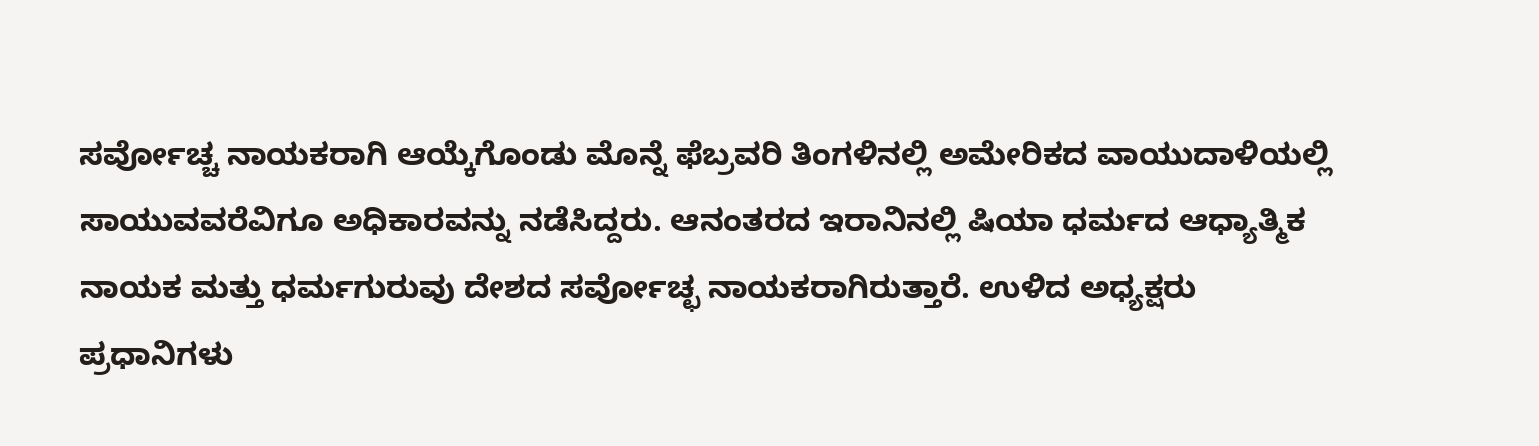ಸರ್ವೋಚ್ಚ ನಾಯಕರಾಗಿ ಆಯ್ಕೆಗೊಂಡು ಮೊನ್ನೆ ಫೆಬ್ರವರಿ ತಿಂಗಳಿನಲ್ಲಿ ಅಮೇರಿಕದ ವಾಯುದಾಳಿಯಲ್ಲಿ ಸಾಯುವವರೆವಿಗೂ ಅಧಿಕಾರವನ್ನು ನಡೆಸಿದ್ದರು. ಆನಂತರದ ಇರಾನಿನಲ್ಲಿ ಷಿಯಾ ಧರ್ಮದ ಆಧ್ಯಾತ್ಮಿಕ ನಾಯಕ ಮತ್ತು ಧರ್ಮಗುರುವು ದೇಶದ ಸರ್ವೋಚ್ಛ ನಾಯಕರಾಗಿರುತ್ತಾರೆ. ಉಳಿದ ಅಧ್ಯಕ್ಷರು ಪ್ರಧಾನಿಗಳು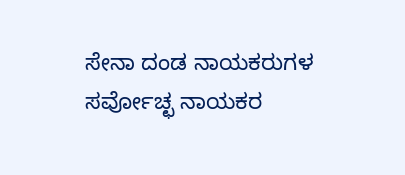ಸೇನಾ ದಂಡ ನಾಯಕರುಗಳ ಸರ್ವೋಚ್ಛ ನಾಯಕರ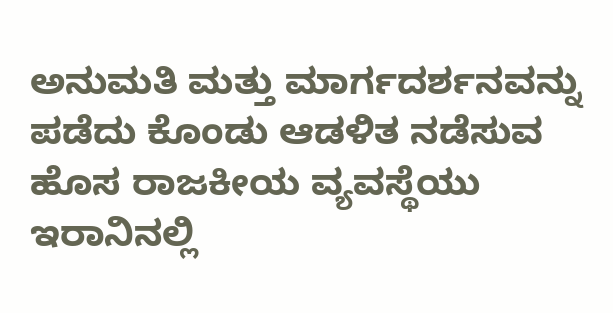ಅನುಮತಿ ಮತ್ತು ಮಾರ್ಗದರ್ಶನವನ್ನು ಪಡೆದು ಕೊಂಡು ಆಡಳಿತ ನಡೆಸುವ ಹೊಸ ರಾಜಕೀಯ ವ್ಯವಸ್ಥೆಯು ಇರಾನಿನಲ್ಲಿ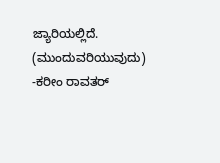ಜ್ಯಾರಿಯಲ್ಲಿದೆ. (ಮುಂದುವರಿಯುವುದು)
-ಕರೀಂ ರಾವತರ್